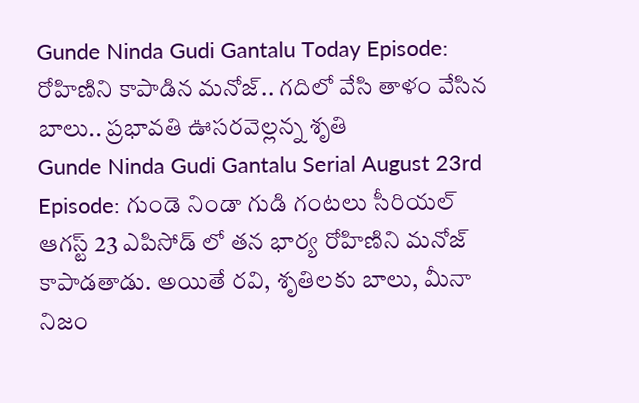Gunde Ninda Gudi Gantalu Today Episode: రోహిణిని కాపాడిన మనోజ్.. గదిలో వేసి తాళం వేసిన బాలు.. ప్రభావతి ఊసరవెల్లన్న శృతి
Gunde Ninda Gudi Gantalu Serial August 23rd Episode: గుండె నిండా గుడి గంటలు సీరియల్ ఆగస్ట్ 23 ఎపిసోడ్ లో తన భార్య రోహిణిని మనోజ్ కాపాడతాడు. అయితే రవి, శృతిలకు బాలు, మీనా నిజం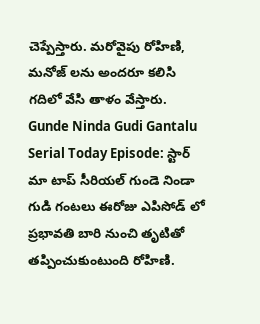చెప్పేస్తారు. మరోవైపు రోహిణి, మనోజ్ లను అందరూ కలిసి గదిలో వేసి తాళం వేస్తారు.
Gunde Ninda Gudi Gantalu Serial Today Episode: స్టార్ మా టాప్ సీరియల్ గుండె నిండా గుడి గంటలు ఈరోజు ఎపిసోడ్ లో ప్రభావతి బారి నుంచి తృటితో తప్పించుకుంటుంది రోహిణి.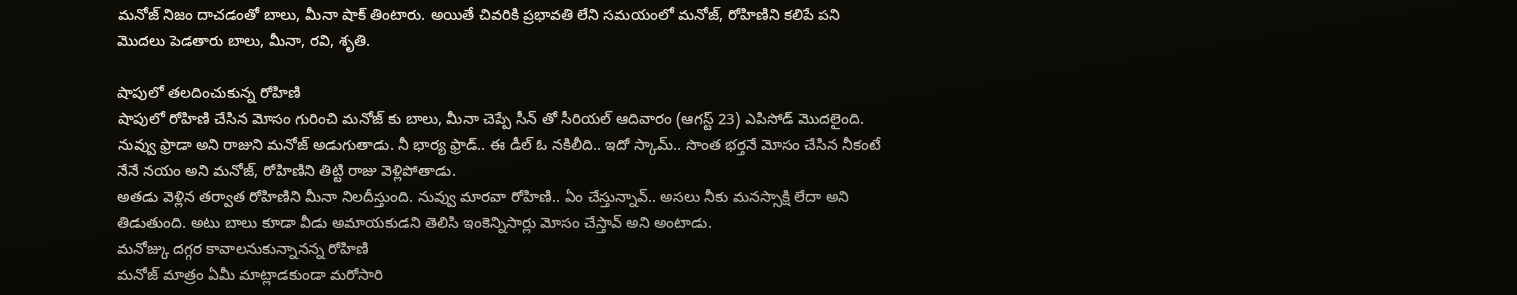మనోజ్ నిజం దాచడంతో బాలు, మీనా షాక్ తింటారు. అయితే చివరికి ప్రభావతి లేని సమయంలో మనోజ్, రోహిణిని కలిపే పని మొదలు పెడతారు బాలు, మీనా, రవి, శృతి.

షాపులో తలదించుకున్న రోహిణి
షాపులో రోహిణి చేసిన మోసం గురించి మనోజ్ కు బాలు, మీనా చెప్పే సీన్ తో సీరియల్ ఆదివారం (ఆగస్ట్ 23) ఎపిసోడ్ మొదలైంది. నువ్వు ఫ్రాడా అని రాజుని మనోజ్ అడుగుతాడు. నీ భార్య ఫ్రాడ్.. ఈ డీల్ ఓ నకిలీది.. ఇదో స్కామ్.. సొంత భర్తనే మోసం చేసిన నీకంటే నేనే నయం అని మనోజ్, రోహిణిని తిట్టి రాజు వెళ్లిపోతాడు.
అతడు వెళ్లిన తర్వాత రోహిణిని మీనా నిలదీస్తుంది. నువ్వు మారవా రోహిణి.. ఏం చేస్తున్నావ్.. అసలు నీకు మనస్సాక్షి లేదా అని తిడుతుంది. అటు బాలు కూడా వీడు అమాయకుడని తెలిసి ఇంకెన్నిసార్లు మోసం చేస్తావ్ అని అంటాడు.
మనోజ్కు దగ్గర కావాలనుకున్నానన్న రోహిణి
మనోజ్ మాత్రం ఏమీ మాట్లాడకుండా మరోసారి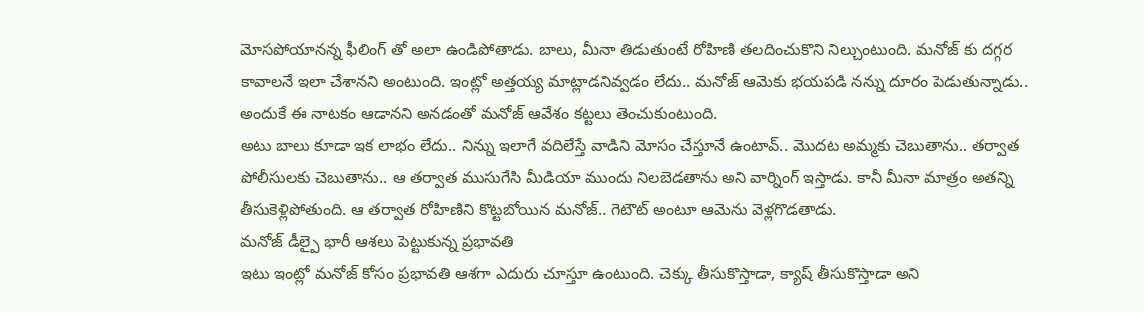మోసపోయానన్న ఫీలింగ్ తో అలా ఉండిపోతాడు. బాలు, మీనా తిడుతుంటే రోహిణి తలదించుకొని నిల్చుంటుంది. మనోజ్ కు దగ్గర కావాలనే ఇలా చేశానని అంటుంది. ఇంట్లో అత్తయ్య మాట్లాడనివ్వడం లేదు.. మనోజ్ ఆమెకు భయపడి నన్ను దూరం పెడుతున్నాడు.. అందుకే ఈ నాటకం ఆడానని అనడంతో మనోజ్ ఆవేశం కట్టలు తెంచుకుంటుంది.
అటు బాలు కూడా ఇక లాభం లేదు.. నిన్ను ఇలాగే వదిలేస్తే వాడిని మోసం చేస్తూనే ఉంటావ్.. మొదట అమ్మకు చెబుతాను.. తర్వాత పోలీసులకు చెబుతాను.. ఆ తర్వాత ముసుగేసి మీడియా ముందు నిలబెడతాను అని వార్నింగ్ ఇస్తాడు. కానీ మీనా మాత్రం అతన్ని తీసుకెళ్లిపోతుంది. ఆ తర్వాత రోహిణిని కొట్టబోయిన మనోజ్.. గెటౌట్ అంటూ ఆమెను వెళ్లగొడతాడు.
మనోజ్ డీల్పై భారీ ఆశలు పెట్టుకున్న ప్రభావతి
ఇటు ఇంట్లో మనోజ్ కోసం ప్రభావతి ఆశగా ఎదురు చూస్తూ ఉంటుంది. చెక్కు తీసుకొస్తాడా, క్యాష్ తీసుకొస్తాడా అని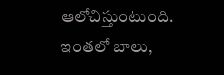ఆలోచిస్తుంటుంది. ఇంతలో బాలు,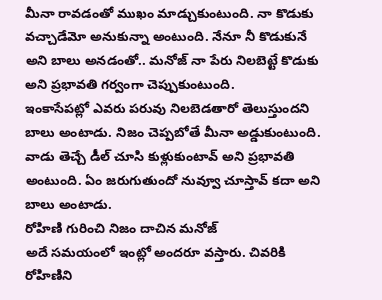మీనా రావడంతో ముఖం మాడ్చుకుంటుంది. నా కొడుకు వచ్చాడేమో అనుకున్నా అంటుంది. నేనూ నీ కొడుకునే అని బాలు అనడంతో.. మనోజ్ నా పేరు నిలబెట్టే కొడుకు అని ప్రభావతి గర్వంగా చెప్పుకుంటుంది.
ఇంకాసేపట్లో ఎవరు పరువు నిలబెడతారో తెలుస్తుందని బాలు అంటాడు. నిజం చెప్పబోతే మీనా అడ్డుకుంటుంది. వాడు తెచ్చే డీల్ చూసి కుళ్లుకుంటావ్ అని ప్రభావతి అంటుంది. ఏం జరుగుతుందో నువ్వూ చూస్తావ్ కదా అని బాలు అంటాడు.
రోహిణి గురించి నిజం దాచిన మనోజ్
అదే సమయంలో ఇంట్లో అందరూ వస్తారు. చివరికి రోహిణిని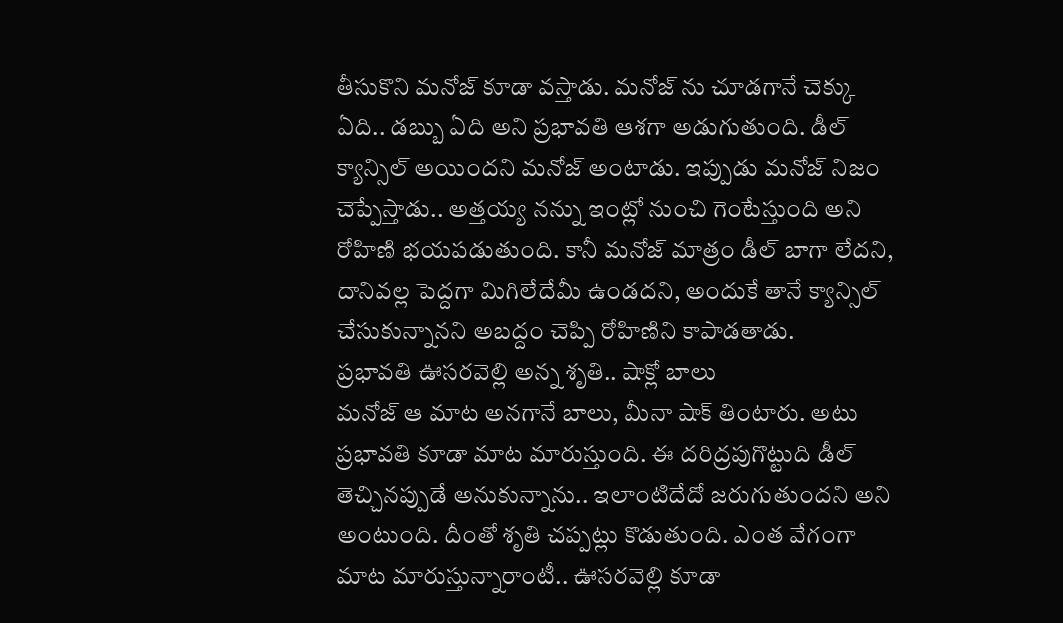తీసుకొని మనోజ్ కూడా వస్తాడు. మనోజ్ ను చూడగానే చెక్కు ఏది.. డబ్బు ఏది అని ప్రభావతి ఆశగా అడుగుతుంది. డీల్ క్యాన్సిల్ అయిందని మనోజ్ అంటాడు. ఇప్పుడు మనోజ్ నిజం చెప్పేస్తాడు.. అత్తయ్య నన్ను ఇంట్లో నుంచి గెంటేస్తుంది అని రోహిణి భయపడుతుంది. కానీ మనోజ్ మాత్రం డీల్ బాగా లేదని, దానివల్ల పెద్దగా మిగిలేదేమీ ఉండదని, అందుకే తానే క్యాన్సిల్ చేసుకున్నానని అబద్దం చెప్పి రోహిణిని కాపాడతాడు.
ప్రభావతి ఊసరవెల్లి అన్న శృతి.. షాక్లో బాలు
మనోజ్ ఆ మాట అనగానే బాలు, మీనా షాక్ తింటారు. అటు ప్రభావతి కూడా మాట మారుస్తుంది. ఈ దరిద్రపుగొట్టుది డీల్ తెచ్చినప్పుడే అనుకున్నాను.. ఇలాంటిదేదో జరుగుతుందని అని అంటుంది. దీంతో శృతి చప్పట్లు కొడుతుంది. ఎంత వేగంగా మాట మారుస్తున్నారాంటీ.. ఊసరవెల్లి కూడా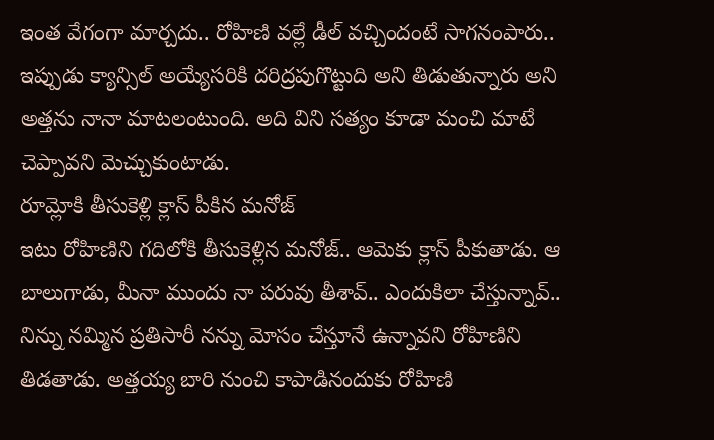ఇంత వేగంగా మార్చదు.. రోహిణి వల్లే డీల్ వచ్చిందంటే సాగనంపారు.. ఇప్పుడు క్యాన్సిల్ అయ్యేసరికి దరిద్రపుగొట్టుది అని తిడుతున్నారు అని అత్తను నానా మాటలంటుంది. అది విని సత్యం కూడా మంచి మాటే చెప్పావని మెచ్చుకుంటాడు.
రూమ్లోకి తీసుకెళ్లి క్లాస్ పీకిన మనోజ్
ఇటు రోహిణిని గదిలోకి తీసుకెళ్లిన మనోజ్.. ఆమెకు క్లాస్ పీకుతాడు. ఆ బాలుగాడు, మీనా ముందు నా పరువు తీశావ్.. ఎందుకిలా చేస్తున్నావ్.. నిన్ను నమ్మిన ప్రతిసారీ నన్ను మోసం చేస్తూనే ఉన్నావని రోహిణిని తిడతాడు. అత్తయ్య బారి నుంచి కాపాడినందుకు రోహిణి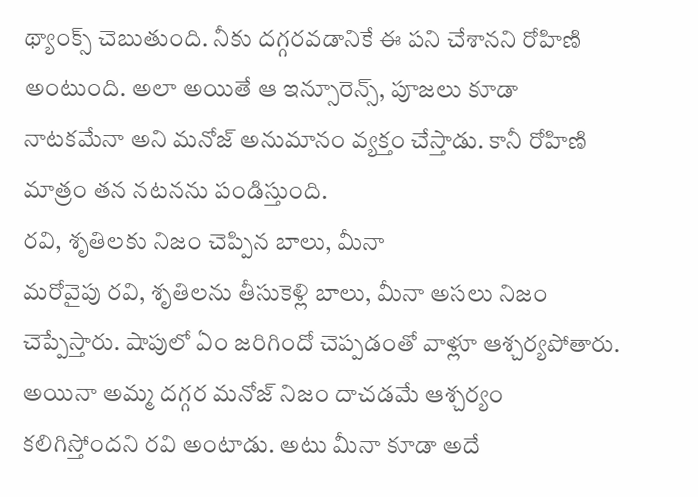థ్యాంక్స్ చెబుతుంది. నీకు దగ్గరవడానికే ఈ పని చేశానని రోహిణి అంటుంది. అలా అయితే ఆ ఇన్సూరెన్స్, పూజలు కూడా నాటకమేనా అని మనోజ్ అనుమానం వ్యక్తం చేస్తాడు. కానీ రోహిణి మాత్రం తన నటనను పండిస్తుంది.
రవి, శృతిలకు నిజం చెప్పిన బాలు, మీనా
మరోవైపు రవి, శృతిలను తీసుకెళ్లి బాలు, మీనా అసలు నిజం చెప్పేస్తారు. షాపులో ఏం జరిగిందో చెప్పడంతో వాళ్లూ ఆశ్చర్యపోతారు. అయినా అమ్మ దగ్గర మనోజ్ నిజం దాచడమే ఆశ్చర్యం కలిగిస్తోందని రవి అంటాడు. అటు మీనా కూడా అదే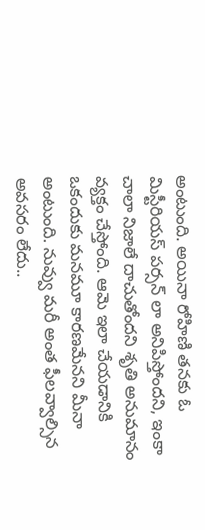అంటుంది. అయినా రోహిణి తనకు ఓ మిస్టీరియస్ పర్సన్ లా అనిపిస్తోందని, ఇంకా చాలా నిజాలే దాచుతోందని శృతి అనుమానం వ్యక్తం చేస్తోంది. ఆమె ఇలా చేయడానికి ఒకందుకు మనమూ కారణమేనని మీనా అంటుంది. నువ్వు మరీ అంత ఫీలవ్వాల్సిన అవసరం లేదు..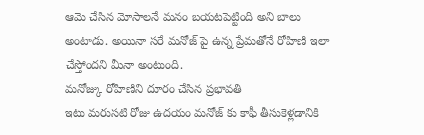ఆమె చేసిన మోసాలనే మనం బయటపెట్టింది అని బాలు అంటాడు. అయినా సరే మనోజ్ పై ఉన్న ప్రేమతోనే రోహిణి ఇలా చేస్తోందని మీనా అంటుంది.
మనోజ్కు రోహిణిని దూరం చేసిన ప్రభావతి
ఇటు మరుసటి రోజు ఉదయం మనోజ్ కు కాఫీ తీసుకెళ్లడానికి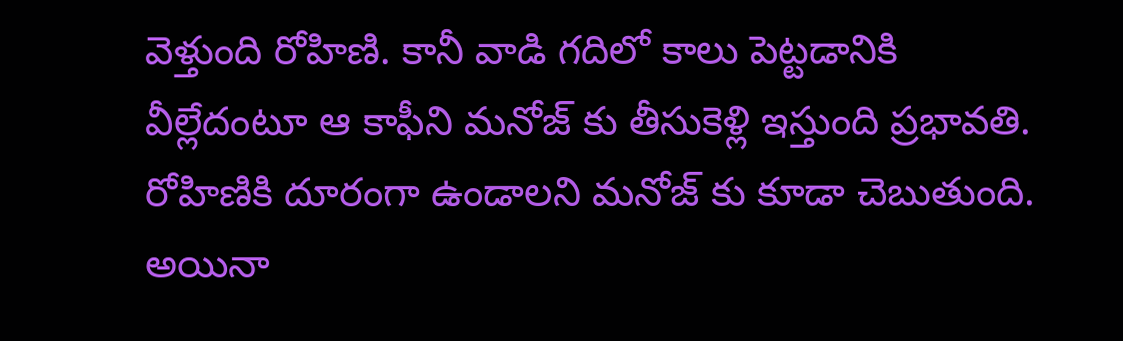వెళ్తుంది రోహిణి. కానీ వాడి గదిలో కాలు పెట్టడానికి వీల్లేదంటూ ఆ కాఫీని మనోజ్ కు తీసుకెళ్లి ఇస్తుంది ప్రభావతి. రోహిణికి దూరంగా ఉండాలని మనోజ్ కు కూడా చెబుతుంది. అయినా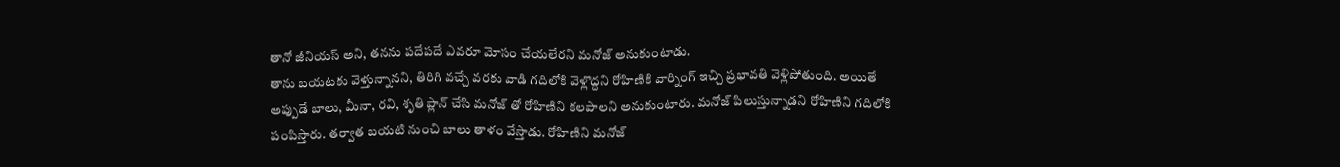తానో జీనియస్ అని, తనను పదేపదే ఎవరూ మోసం చేయలేరని మనోజ్ అనుకుంటాడు.
తాను బయటకు వెళ్తున్నానని, తిరిగి వచ్చే వరకు వాడి గదిలోకి వెళ్లొద్దని రోహిణికి వార్నింగ్ ఇచ్చి ప్రభావతి వెళ్లిపోతుంది. అయితే అప్పుడే బాలు, మీనా, రవి, శృతి ప్లాన్ చేసి మనోజ్ తో రోహిణిని కలపాలని అనుకుంటారు. మనోజ్ పిలుస్తున్నాడని రోహిణిని గదిలోకి పంపిస్తారు. తర్వాత బయటి నుంచి బాలు తాళం వేస్తాడు. రోహిణిని మనోజ్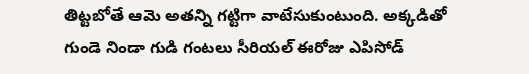తిట్టబోతే ఆమె అతన్ని గట్టిగా వాటేసుకుంటుంది. అక్కడితో గుండె నిండా గుడి గంటలు సీరియల్ ఈరోజు ఎపిసోడ్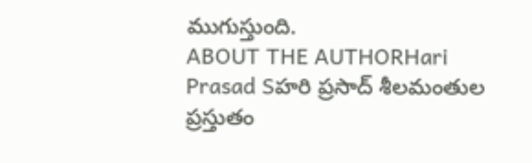ముగుస్తుంది.
ABOUT THE AUTHORHari Prasad Sహరి ప్రసాద్ శీలమంతుల ప్రస్తుతం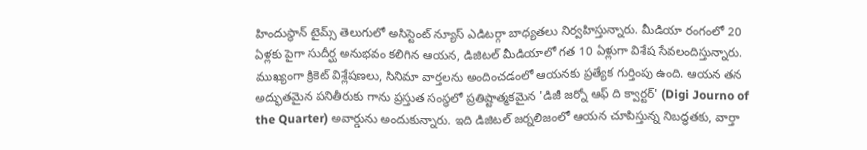హిందుస్థాన్ టైమ్స్ తెలుగులో అసిస్టెంట్ న్యూస్ ఎడిటర్గా బాధ్యతలు నిర్వహిస్తున్నారు. మీడియా రంగంలో 20 ఏళ్లకు పైగా సుదీర్ఘ అనుభవం కలిగిన ఆయన, డిజిటల్ మీడియాలో గత 10 ఏళ్లుగా విశేష సేవలందిస్తున్నారు. ముఖ్యంగా క్రికెట్ విశ్లేషణలు, సినిమా వార్తలను అందించడంలో ఆయనకు ప్రత్యేక గుర్తింపు ఉంది. ఆయన తన అద్భుతమైన పనితీరుకు గాను ప్రస్తుత సంస్థలో ప్రతిష్టాత్మకమైన 'డిజీ జర్నో ఆఫ్ ది క్వార్టర్' (Digi Journo of the Quarter) అవార్డును అందుకున్నారు. ఇది డిజిటల్ జర్నలిజంలో ఆయన చూపిస్తున్న నిబద్ధతకు, వార్తా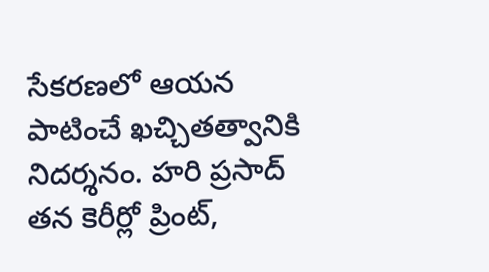సేకరణలో ఆయన పాటించే ఖచ్చితత్వానికి నిదర్శనం. హరి ప్రసాద్ తన కెరీర్లో ప్రింట్,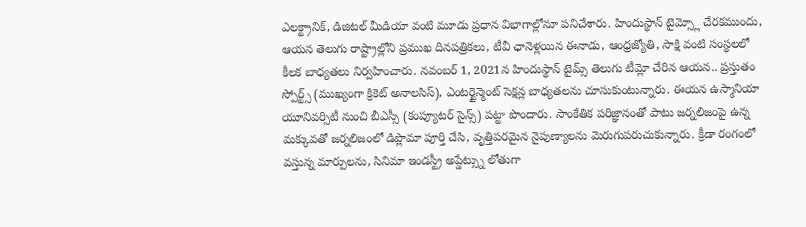ఎలక్ట్రానిక్, డిజిటల్ మీడియా వంటి మూడు ప్రధాన విభాగాల్లోనూ పనిచేశారు. హిందుస్థాన్ టైమ్స్లో చేరకముందు, ఆయన తెలుగు రాష్ట్రాల్లోని ప్రముఖ దినపత్రికలు, టీవీ ఛానెళ్లయిన ఈనాడు, ఆంధ్రజ్యోతి, సాక్షి వంటి సంస్థలలో కీలక బాధ్యతలు నిర్వహించారు. నవంబర్ 1, 2021న హిందుస్థాన్ టైమ్స్ తెలుగు టీమ్లో చేరిన ఆయన.. ప్రస్తుతం స్పోర్ట్స్ (ముఖ్యంగా క్రికెట్ అనాలసిస్), ఎంటర్టైన్మెంట్ సెక్షన్ల బాధ్యతలను చూసుకుంటున్నారు. ఈయన ఉస్మానియా యూనివర్సిటీ నుంచి బీఎస్సీ (కంప్యూటర్ సైన్స్) పట్టా పొందారు. సాంకేతిక పరిజ్ఞానంతో పాటు జర్నలిజంపై ఉన్న మక్కువతో జర్నలిజంలో డిప్లొమా పూర్తి చేసి, వృత్తిపరమైన నైపుణ్యాలను మెరుగుపరుచుకున్నారు. క్రీడా రంగంలో వస్తున్న మార్పులను, సినిమా ఇండస్ట్రీ అప్డేట్స్ను లోతుగా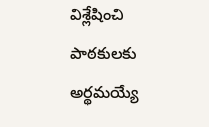విశ్లేషించి పాఠకులకు అర్థమయ్యే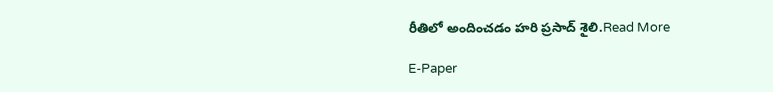రీతిలో అందించడం హరి ప్రసాద్ శైలి.Read More

E-Paper